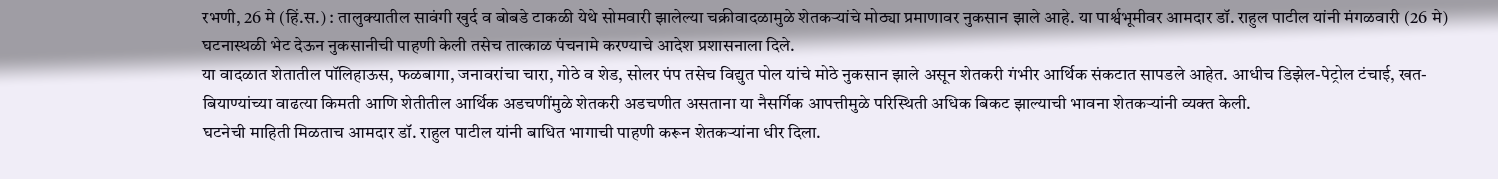रभणी, 26 मे (हिं.स.) : तालुक्यातील सावंगी खुर्द व बोबडे टाकळी येथे सोमवारी झालेल्या चक्रीवादळामुळे शेतकऱ्यांचे मोठ्या प्रमाणावर नुकसान झाले आहे. या पार्श्वभूमीवर आमदार डॉ. राहुल पाटील यांनी मंगळवारी (26 मे) घटनास्थळी भेट देऊन नुकसानीची पाहणी केली तसेच तात्काळ पंचनामे करण्याचे आदेश प्रशासनाला दिले.
या वादळात शेतातील पॉलिहाऊस, फळबागा, जनावरांचा चारा, गोठे व शेड, सोलर पंप तसेच विद्युत पोल यांचे मोठे नुकसान झाले असून शेतकरी गंभीर आर्थिक संकटात सापडले आहेत. आधीच डिझेल-पेट्रोल टंचाई, खत-बियाण्यांच्या वाढत्या किमती आणि शेतीतील आर्थिक अडचणींमुळे शेतकरी अडचणीत असताना या नैसर्गिक आपत्तीमुळे परिस्थिती अधिक बिकट झाल्याची भावना शेतकऱ्यांनी व्यक्त केली.
घटनेची माहिती मिळताच आमदार डॉ. राहुल पाटील यांनी बाधित भागाची पाहणी करून शेतकऱ्यांना धीर दिला.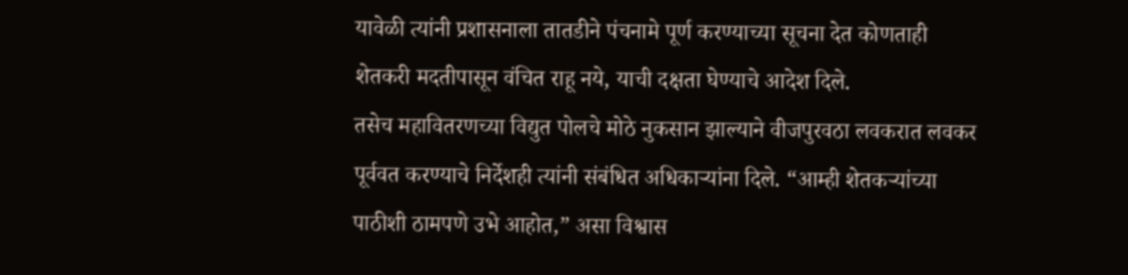यावेळी त्यांनी प्रशासनाला तातडीने पंचनामे पूर्ण करण्याच्या सूचना देत कोणताही शेतकरी मदतीपासून वंचित राहू नये, याची दक्षता घेण्याचे आदेश दिले.
तसेच महावितरणच्या विद्युत पोलचे मोठे नुकसान झाल्याने वीजपुरवठा लवकरात लवकर पूर्ववत करण्याचे निर्देशही त्यांनी संबंधित अधिकाऱ्यांना दिले. “आम्ही शेतकऱ्यांच्या पाठीशी ठामपणे उभे आहोत,” असा विश्वास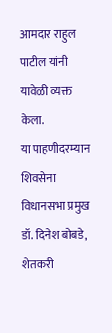आमदार राहुल पाटील यांनी यावेळी व्यक्त केला.
या पाहणीदरम्यान शिवसेना विधानसभा प्रमुख डॉ. दिनेश बोबडे, शेतकरी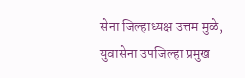सेना जिल्हाध्यक्ष उत्तम मुळे, युवासेना उपजिल्हा प्रमुख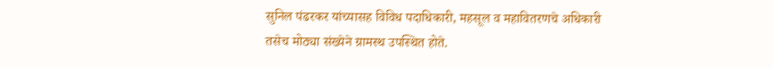सुनिल पंढरकर यांच्यासह विविध पदाधिकारी, महसूल व महावितरणचे अधिकारी तसेच मोठ्या संख्येने ग्रामस्थ उपस्थित होते.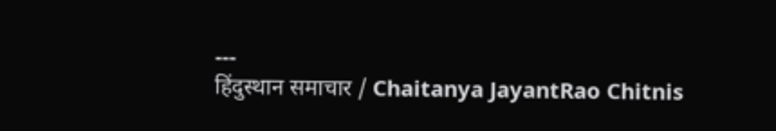---
हिंदुस्थान समाचार / Chaitanya JayantRao Chitnis